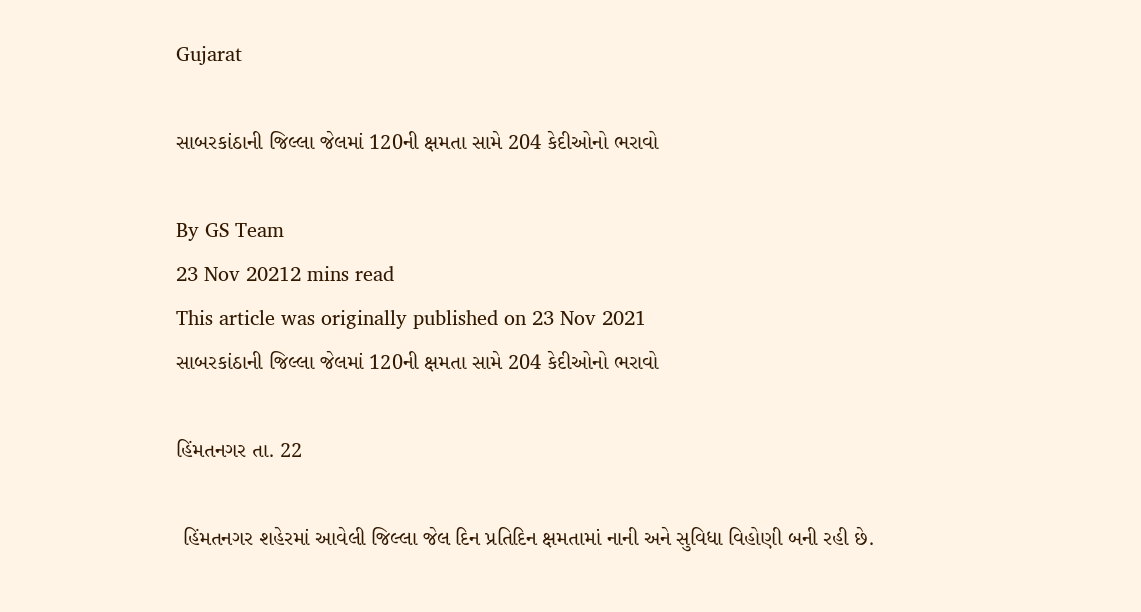Gujarat

સાબરકાંઠાની જિલ્લા જેલમાં 120ની ક્ષમતા સામે 204 કેદીઓનો ભરાવો

By GS Team
23 Nov 20212 mins read
This article was originally published on 23 Nov 2021
સાબરકાંઠાની જિલ્લા જેલમાં 120ની ક્ષમતા સામે 204 કેદીઓનો ભરાવો

હિંમતનગર તા. 22

 હિંમતનગર શહેરમાં આવેલી જિલ્લા જેલ દિન પ્રતિદિન ક્ષમતામાં નાની અને સુવિધા વિહોણી બની રહી છે.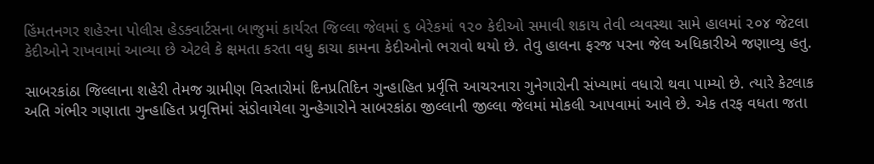હિંમતનગર શહેરના પોલીસ હેડક્વાર્ટસના બાજુમાં કાર્યરત જિલ્લા જેલમાં ૬ બેરેકમાં ૧૨૦ કેદીઓ સમાવી શકાય તેવી વ્યવસ્થા સામે હાલમાં ૨૦૪ જેટલા કેદીઓને રાખવામાં આવ્યા છે એટલે કે ક્ષમતા કરતા વધુ કાચા કામના કેદીઓનો ભરાવો થયો છે. તેવુ હાલના ફરજ પરના જેલ અધિકારીએ જણાવ્યુ હતુ.

સાબરકાંઠા જિલ્લાના શહેરી તેમજ ગ્રામીણ વિસ્તારોમાં દિનપ્રતિદિન ગુન્હાહિત પ્રર્વૃત્તિ આચરનારા ગુનેગારોની સંખ્યામાં વધારો થવા પામ્યો છે. ત્યારે કેટલાક અતિ ગંભીર ગણાતા ગુન્હાહિત પ્રવૃત્તિમાં સંડોવાયેલા ગુન્હેગારોને સાબરકાંઠા જીલ્લાની જીલ્લા જેલમાં મોકલી આપવામાં આવે છે. એક તરફ વધતા જતા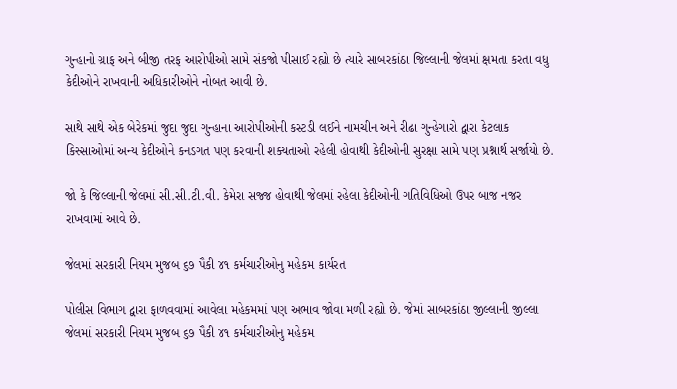ગુન્હાનો ગ્રાફ અને બીજી તરફ આરોપીઓ સામે સંકજો પીસાઈ રહ્યો છે ત્યારે સાબરકાંઠા જિલ્લાની જેલમાં ક્ષમતા કરતા વધુ કેદીઓને રાખવાની અધિકારીઓને નોબત આવી છે.

સાથે સાથે એક બેરેકમાં જુદા જુદા ગુન્હાના આરોપીઓની કસ્ટડી લઈને નામચીન અને રીઢા ગુન્હેગારો દ્વારા કેટલાક કિસ્સાઓમાં અન્ય કેદીઓને કનડગત પણ કરવાની શક્યતાઓ રહેલી હોવાથી કેદીઓની સુરક્ષા સામે પણ પ્રશ્નાર્થ સર્જાયો છે.

જો કે જિલ્લાની જેલમાં સી.સી.ટી.વી. કેમેરા સજ્જ હોવાથી જેલમાં રહેલા કેદીઓની ગતિવિધિઓ ઉપર બાજ નજર રાખવામાં આવે છે.

જેલમાં સરકારી નિયમ મુજબ ૬૭ પૈકી ૪૧ કર્મચારીઓનુ મહેકમ કાર્યરત

પોલીસ વિભાગ દ્વારા ફાળવવામાં આવેલા મહેકમમાં પણ અભાવ જોવા મળી રહ્યો છે. જેમાં સાબરકાંઠા જીલ્લાની જીલ્લા જેલમાં સરકારી નિયમ મુજબ ૬૭ પૈકી ૪૧ કર્મચારીઓનુ મહેકમ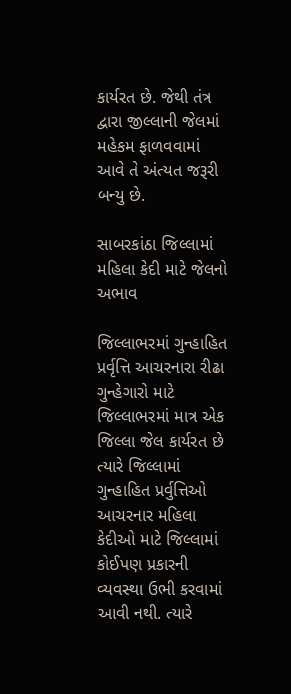કાર્યરત છે. જેથી તંત્ર દ્વારા જીલ્લાની જેલમાં મહેકમ ફાળવવામાં આવે તે અંત્યત જરૂરી બન્યુ છે.

સાબરકાંઠા જિલ્લામાં મહિલા કેદી માટે જેલનો અભાવ

જિલ્લાભરમાં ગુન્હાહિત પ્રર્વૃત્તિ આચરનારા રીઢા ગુન્હેગારો માટે જિલ્લાભરમાં માત્ર એક જિલ્લા જેલ કાર્યરત છે ત્યારે જિલ્લામાં ગુન્હાહિત પ્રર્વુત્તિઓ આચરનાર મહિલા કેદીઓ માટે જિલ્લામાં કોઈપણ પ્રકારની વ્યવસ્થા ઉભી કરવામાં આવી નથી. ત્યારે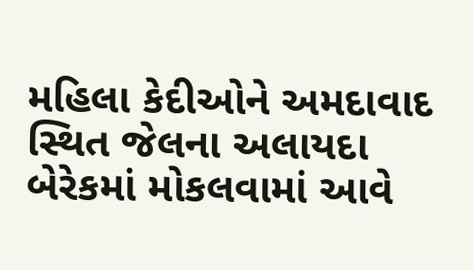મહિલા કેદીઓને અમદાવાદ સ્થિત જેલના અલાયદા બેરેકમાં મોકલવામાં આવે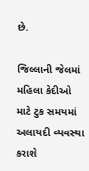છે.

જિલ્લાની જેલમાં મહિલા કેદીઓ માટે ટુક સમયમાં અલાયદી વ્યવસ્થા કરાશે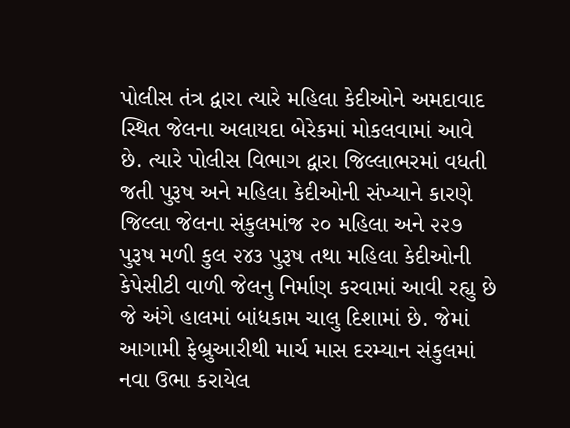પોલીસ તંત્ર દ્વારા ત્યારે મહિલા કેદીઓને અમદાવાદ સ્થિત જેલના અલાયદા બેરેકમાં મોકલવામાં આવે છે. ત્યારે પોલીસ વિભાગ દ્વારા જિલ્લાભરમાં વધતી જતી પુરૂષ અને મહિલા કેદીઓની સંખ્યાને કારણે જિલ્લા જેલના સંકુલમાંજ ૨૦ મહિલા અને ૨૨૭ પુરૂષ મળી કુલ ૨૪૩ પુરૂષ તથા મહિલા કેદીઓની કેપેસીટી વાળી જેલનુ નિર્માણ કરવામાં આવી રહ્યુ છે જે અંગે હાલમાં બાંધકામ ચાલુ દિશામાં છે. જેમાં આગામી ફેબ્રુઆરીથી માર્ચ માસ દરમ્યાન સંકુલમાં નવા ઉભા કરાયેલ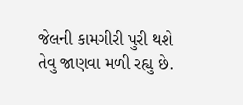જેલની કામગીરી પુરી થશે તેવુ જાણવા મળી રહ્યુ છે.